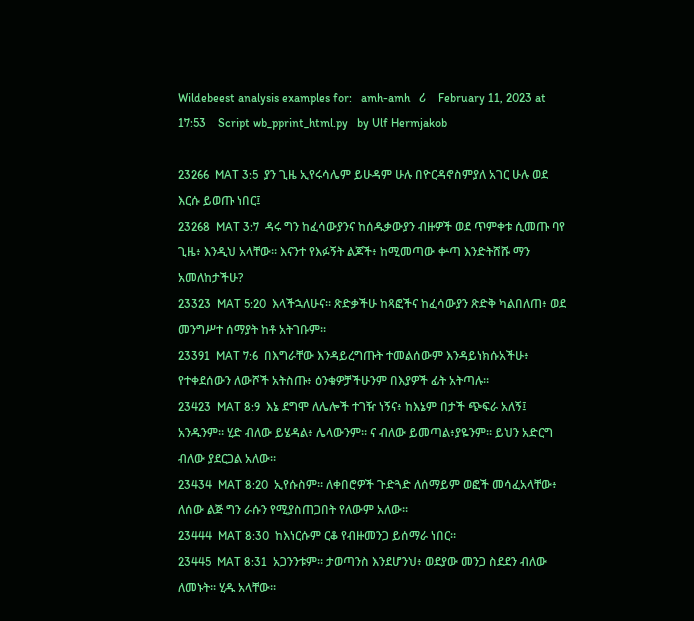Wildebeest analysis examples for:   amh-amh   ሪ    February 11, 2023 at 17:53    Script wb_pprint_html.py   by Ulf Hermjakob

23266  MAT 3:5  ያን ጊዜ ኢየሩሳሌም ይሁዳም ሁሉ በዮርዳኖስምያለ አገር ሁሉ ወደ እርሱ ይወጡ ነበር፤
23268  MAT 3:7  ዳሩ ግን ከፈሳውያንና ከሰዱቃውያን ብዙዎች ወደ ጥምቀቱ ሲመጡ ባየ ጊዜ፥ እንዲህ አላቸው። እናንተ የእፉኝት ልጆች፥ ከሚመጣው ቍጣ እንድትሸሹ ማን አመለከታችሁ?
23323  MAT 5:20  እላችኋለሁና። ጽድቃችሁ ከጻፎችና ከፈሳውያን ጽድቅ ካልበለጠ፥ ወደ መንግሥተ ሰማያት ከቶ አትገቡም።
23391  MAT 7:6  በእግራቸው እንዳይረግጡት ተመልሰውም እንዳይነክሱአችሁ፥ የተቀደሰውን ለውሾች አትስጡ፥ ዕንቁዎቻችሁንም በእያዎች ፊት አትጣሉ።
23423  MAT 8:9  እኔ ደግሞ ለሌሎች ተገዥ ነኝና፥ ከእኔም በታች ጭፍራ አለኝ፤ አንዱንም። ሂድ ብለው ይሄዳል፥ ሌላውንም። ና ብለው ይመጣል፥ያዬንም። ይህን አድርግ ብለው ያደርጋል አለው።
23434  MAT 8:20  ኢየሱስም። ለቀበሮዎች ጉድጓድ ለሰማይም ወፎች መሳፈአላቸው፥ ለሰው ልጅ ግን ራሱን የሚያስጠጋበት የለውም አለው።
23444  MAT 8:30  ከእነርሱም ርቆ የብዙመንጋ ይሰማራ ነበር።
23445  MAT 8:31  አጋንንቱም። ታወጣንስ እንደሆንህ፥ ወደያው መንጋ ስደደን ብለው ለመኑት። ሂዱ አላቸው።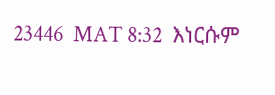23446  MAT 8:32  እነርሱም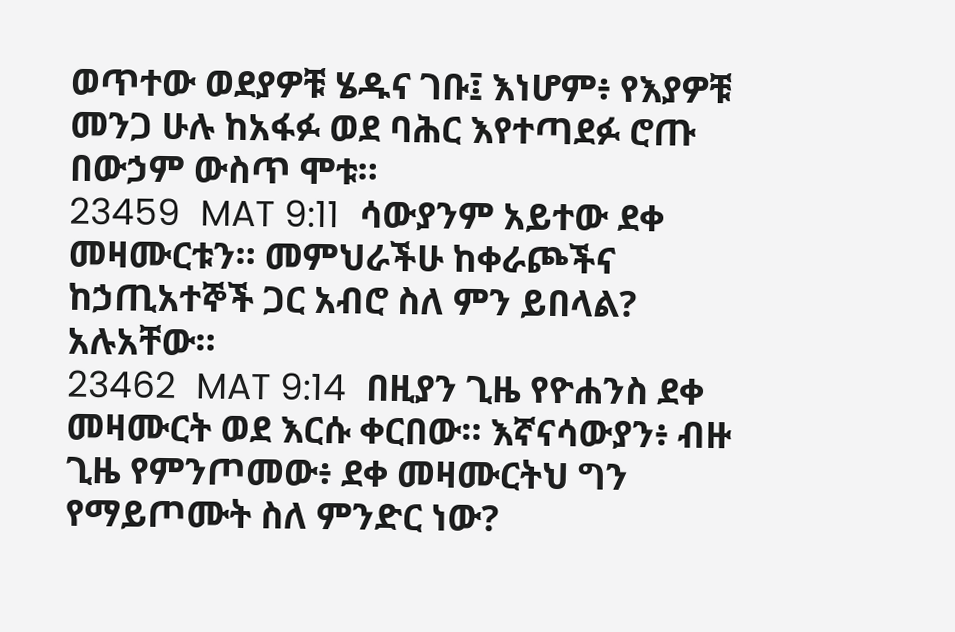ወጥተው ወደያዎቹ ሄዱና ገቡ፤ እነሆም፥ የእያዎቹ መንጋ ሁሉ ከአፋፉ ወደ ባሕር እየተጣደፉ ሮጡ በውኃም ውስጥ ሞቱ።
23459  MAT 9:11  ሳውያንም አይተው ደቀ መዛሙርቱን። መምህራችሁ ከቀራጮችና ከኃጢአተኞች ጋር አብሮ ስለ ምን ይበላል? አሉአቸው።
23462  MAT 9:14  በዚያን ጊዜ የዮሐንስ ደቀ መዛሙርት ወደ እርሱ ቀርበው። እኛናሳውያን፥ ብዙ ጊዜ የምንጦመው፥ ደቀ መዛሙርትህ ግን የማይጦሙት ስለ ምንድር ነው?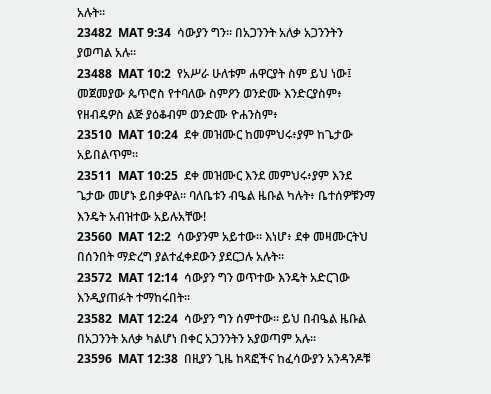አሉት።
23482  MAT 9:34  ሳውያን ግን። በአጋንንት አለቃ አጋንንትን ያወጣል አሉ።
23488  MAT 10:2  የአሥራ ሁለቱም ሐዋርያት ስም ይህ ነው፤ መጀመያው ጴጥሮስ የተባለው ስምዖን ወንድሙ እንድርያስም፥ የዘብዴዎስ ልጅ ያዕቆብም ወንድሙ ዮሐንስም፥
23510  MAT 10:24  ደቀ መዝሙር ከመምህሩ፥ያም ከጌታው አይበልጥም።
23511  MAT 10:25  ደቀ መዝሙር እንደ መምህሩ፥ያም እንደ ጌታው መሆኑ ይበቃዋል። ባለቤቱን ብዔል ዜቡል ካሉት፥ ቤተሰዎቹንማ እንዴት አብዝተው አይሉአቸው!
23560  MAT 12:2  ሳውያንም አይተው። እነሆ፥ ደቀ መዛሙርትህ በሰንበት ማድረግ ያልተፈቀደውን ያደርጋሉ አሉት።
23572  MAT 12:14  ሳውያን ግን ወጥተው እንዴት አድርገው እንዲያጠፉት ተማከሩበት።
23582  MAT 12:24  ሳውያን ግን ሰምተው። ይህ በብዔል ዜቡል በአጋንንት አለቃ ካልሆነ በቀር አጋንንትን አያወጣም አሉ።
23596  MAT 12:38  በዚያን ጊዜ ከጻፎችና ከፈሳውያን አንዳንዶቹ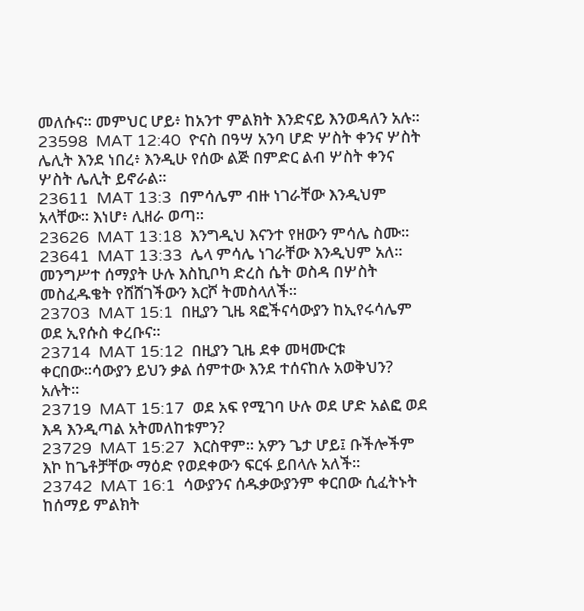መለሱና። መምህር ሆይ፥ ከአንተ ምልክት እንድናይ እንወዳለን አሉ።
23598  MAT 12:40  ዮናስ በዓሣ አንባ ሆድ ሦስት ቀንና ሦስት ሌሊት እንደ ነበረ፥ እንዲሁ የሰው ልጅ በምድር ልብ ሦስት ቀንና ሦስት ሌሊት ይኖራል።
23611  MAT 13:3  በምሳሌም ብዙ ነገራቸው እንዲህም አላቸው። እነሆ፥ ሊዘራ ወጣ።
23626  MAT 13:18  እንግዲህ እናንተ የዘውን ምሳሌ ስሙ።
23641  MAT 13:33  ሌላ ምሳሌ ነገራቸው እንዲህም አለ። መንግሥተ ሰማያት ሁሉ እስኪቦካ ድረስ ሴት ወስዳ በሦስት መስፈዱቄት የሸሸገችውን እርሾ ትመስላለች።
23703  MAT 15:1  በዚያን ጊዜ ጻፎችናሳውያን ከኢየሩሳሌም ወደ ኢየሱስ ቀረቡና።
23714  MAT 15:12  በዚያን ጊዜ ደቀ መዛሙርቱ ቀርበው።ሳውያን ይህን ቃል ሰምተው እንደ ተሰናከሉ አወቅህን? አሉት።
23719  MAT 15:17  ወደ አፍ የሚገባ ሁሉ ወደ ሆድ አልፎ ወደ እዳ እንዲጣል አትመለከቱምን?
23729  MAT 15:27  እርስዋም። አዎን ጌታ ሆይ፤ ቡችሎችም እኮ ከጌቶቻቸው ማዕድ የወደቀውን ፍርፋ ይበላሉ አለች።
23742  MAT 16:1  ሳውያንና ሰዱቃውያንም ቀርበው ሲፈትኑት ከሰማይ ምልክት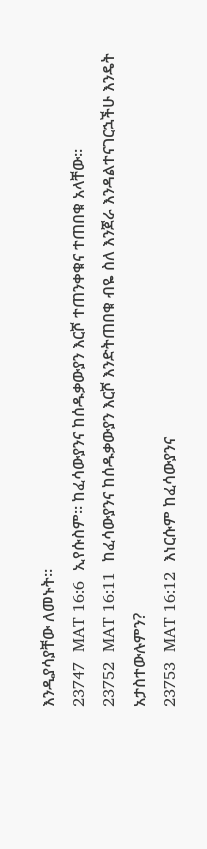እንዲያሳያቸው ለመኑት።
23747  MAT 16:6  ኢየሱስም። ከፈሳውያንና ከሰዱቃውያን እርሾ ተጠንቀቁና ተጠበቁ አላቸው።
23752  MAT 16:11  ከፈሳውያንና ከሰዱቃውያን እርሾ እንድትጠበቁ ብዬ ስለ እንጀራ እንዳልተናገርኋችሁ እንዴት አታስተውሉምን?
23753  MAT 16:12  እነርሱም ከፈሳውያንና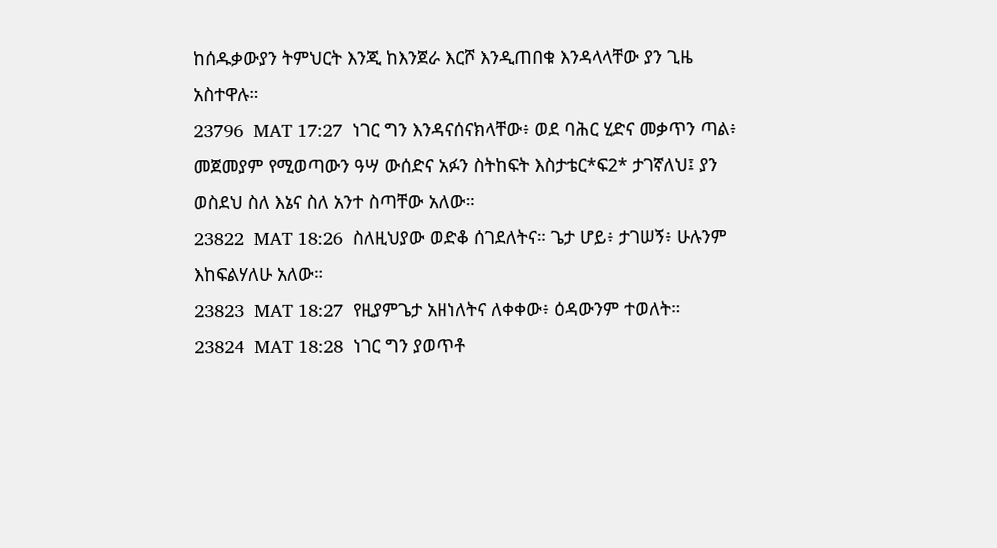ከሰዱቃውያን ትምህርት እንጂ ከእንጀራ እርሾ እንዲጠበቁ እንዳላላቸው ያን ጊዜ አስተዋሉ።
23796  MAT 17:27  ነገር ግን እንዳናሰናክላቸው፥ ወደ ባሕር ሂድና መቃጥን ጣል፥ መጀመያም የሚወጣውን ዓሣ ውሰድና አፉን ስትከፍት እስታቴር*ፍ2* ታገኛለህ፤ ያን ወስደህ ስለ እኔና ስለ አንተ ስጣቸው አለው።
23822  MAT 18:26  ስለዚህያው ወድቆ ሰገደለትና። ጌታ ሆይ፥ ታገሠኝ፥ ሁሉንም እከፍልሃለሁ አለው።
23823  MAT 18:27  የዚያምጌታ አዘነለትና ለቀቀው፥ ዕዳውንም ተወለት።
23824  MAT 18:28  ነገር ግን ያወጥቶ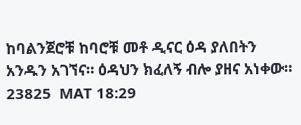ከባልንጀሮቹ ከባሮቹ መቶ ዲናር ዕዳ ያለበትን አንዱን አገኘና። ዕዳህን ክፈለኝ ብሎ ያዘና አነቀው።
23825  MAT 18:29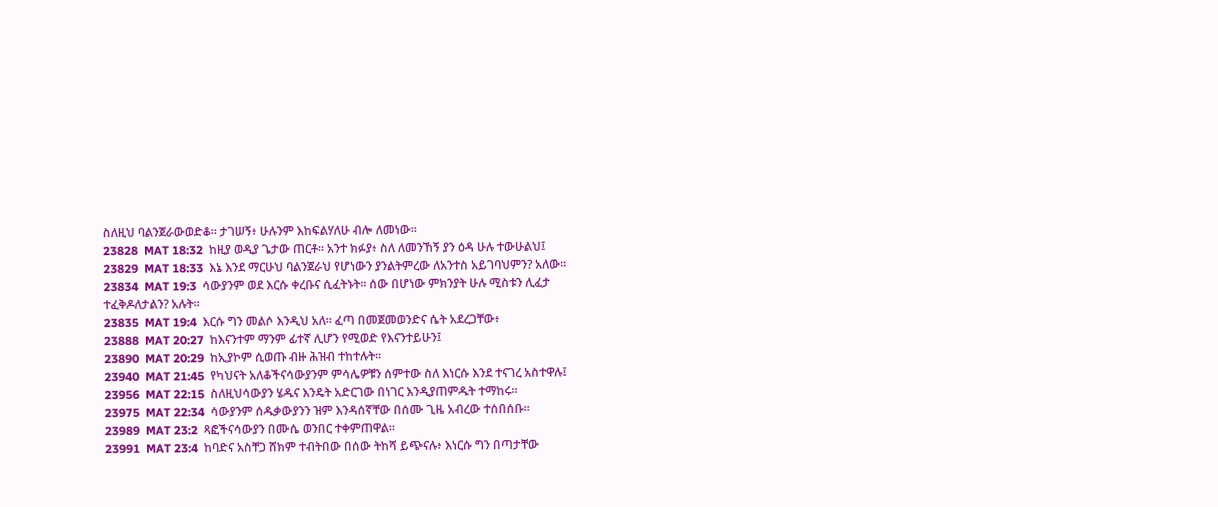ስለዚህ ባልንጀራውወድቆ። ታገሠኝ፥ ሁሉንም እከፍልሃለሁ ብሎ ለመነው።
23828  MAT 18:32  ከዚያ ወዲያ ጌታው ጠርቶ። አንተ ክፉያ፥ ስለ ለመንኸኝ ያን ዕዳ ሁሉ ተውሁልህ፤
23829  MAT 18:33  እኔ እንደ ማርሁህ ባልንጀራህ የሆነውን ያንልትምረው ለአንተስ አይገባህምን? አለው።
23834  MAT 19:3  ሳውያንም ወደ እርሱ ቀረቡና ሲፈትኑት። ሰው በሆነው ምክንያት ሁሉ ሚስቱን ሊፈታ ተፈቅዶለታልን? አሉት።
23835  MAT 19:4  እርሱ ግን መልሶ እንዲህ አለ። ፈጣ በመጀመወንድና ሴት አደረጋቸው፥
23888  MAT 20:27  ከእናንተም ማንም ፊተኛ ሊሆን የሚወድ የእናንተይሁን፤
23890  MAT 20:29  ከኢያኮም ሲወጡ ብዙ ሕዝብ ተከተሉት።
23940  MAT 21:45  የካህናት አለቆችናሳውያንም ምሳሌዎቹን ሰምተው ስለ እነርሱ እንደ ተናገረ አስተዋሉ፤
23956  MAT 22:15  ስለዚህሳውያን ሄዱና እንዴት አድርገው በነገር እንዲያጠምዱት ተማከሩ።
23975  MAT 22:34  ሳውያንም ሰዱቃውያንን ዝም እንዳሰኛቸው በሰሙ ጊዜ አብረው ተሰበሰቡ።
23989  MAT 23:2  ጻፎችናሳውያን በሙሴ ወንበር ተቀምጠዋል።
23991  MAT 23:4  ከባድና አስቸጋ ሸክም ተብትበው በሰው ትከሻ ይጭናሉ፥ እነርሱ ግን በጣታቸው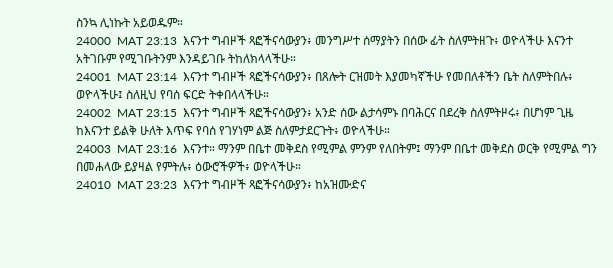ስንኳ ሊነኩት አይወዱም።
24000  MAT 23:13  እናንተ ግብዞች ጻፎችናሳውያን፥ መንግሥተ ሰማያትን በሰው ፊት ስለምትዘጉ፥ ወዮላችሁ እናንተ አትገቡም የሚገቡትንም እንዳይገቡ ትከለክላላችሁ።
24001  MAT 23:14  እናንተ ግብዞች ጻፎችናሳውያን፥ በጸሎት ርዝመት እያመካኛችሁ የመበለቶችን ቤት ስለምትበሉ፥ ወዮላችሁ፤ ስለዚህ የባሰ ፍርድ ትቀበላላችሁ።
24002  MAT 23:15  እናንተ ግብዞች ጻፎችናሳውያን፥ አንድ ሰው ልታሳምኑ በባሕርና በደረቅ ስለምትዞሩ፥ በሆነም ጊዜ ከእናንተ ይልቅ ሁለት እጥፍ የባሰ የገሃነም ልጅ ስለምታደርጉት፥ ወዮላችሁ።
24003  MAT 23:16  እናንተ። ማንም በቤተ መቅደስ የሚምል ምንም የለበትም፤ ማንም በቤተ መቅደስ ወርቅ የሚምል ግን በመሐላው ይያዛል የምትሉ፥ ዕውሮችዎች፥ ወዮላችሁ።
24010  MAT 23:23  እናንተ ግብዞች ጻፎችናሳውያን፥ ከአዝሙድና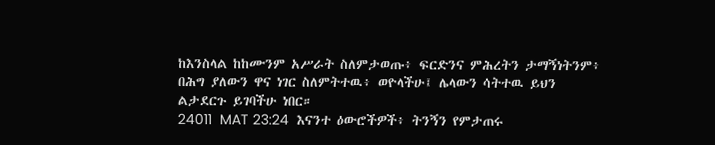ከእንስላል ከከሙንም አሥራት ስለምታወጡ፥ ፍርድንና ምሕረትን ታማኝነትንም፥ በሕግ ያለውን ዋና ነገር ስለምትተዉ፥ ወዮላችሁ፤ ሌላውን ሳትተዉ ይህን ልታደርጉ ይገባችሁ ነበር።
24011  MAT 23:24  እናንተ ዕውሮችዎች፥ ትንኝን የምታጠሩ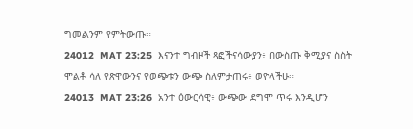ግመልንም የምትውጡ።
24012  MAT 23:25  እናንተ ግብዞች ጻፎችናሳውያን፥ በውስጡ ቅሚያና ስስት ሞልቶ ሳለ የጽዋውንና የወጭቱን ውጭ ስለምታጠሩ፥ ወዮላችሁ።
24013  MAT 23:26  አንተ ዕውርሳዊ፥ ውጭው ደግሞ ጥሩ እንዲሆን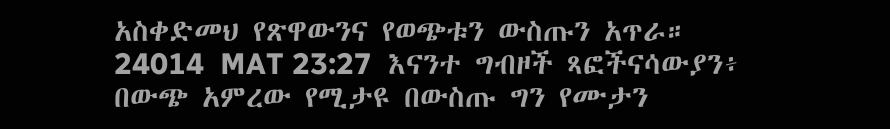አስቀድመህ የጽዋውንና የወጭቱን ውስጡን አጥራ።
24014  MAT 23:27  እናንተ ግብዞች ጻፎችናሳውያን፥ በውጭ አምረው የሚታዩ በውስጡ ግን የሙታን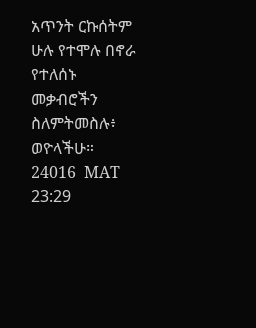አጥንት ርኩሰትም ሁሉ የተሞሉ በኖራ የተለሰኑ መቃብሮችን ስለምትመስሉ፥ ወዮላችሁ።
24016  MAT 23:29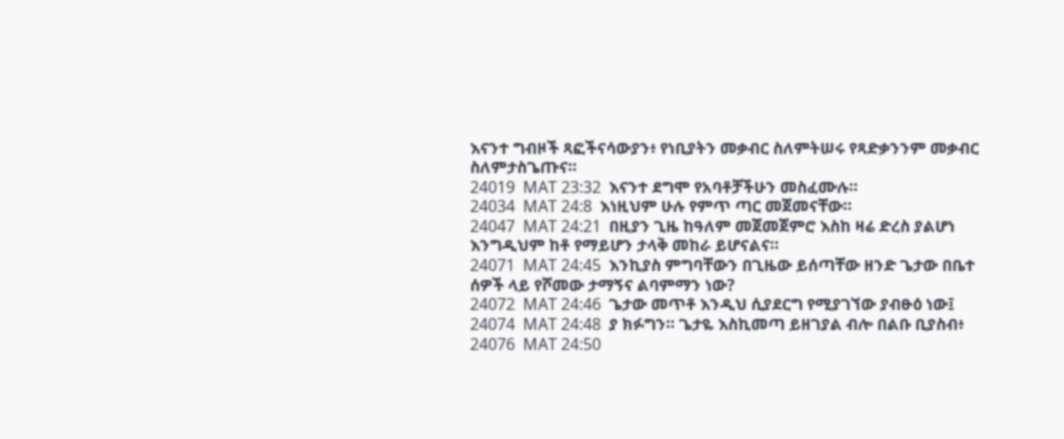እናንተ ግብዞች ጻፎችናሳውያን፥ የነቢያትን መቃብር ስለምትሠሩ የጻድቃንንም መቃብር ስለምታስጌጡና።
24019  MAT 23:32  እናንተ ደግሞ የአባቶቻችሁን መስፈሙሉ።
24034  MAT 24:8  እነዚህም ሁሉ የምጥ ጣር መጀመናቸው።
24047  MAT 24:21  በዚያን ጊዜ ከዓለም መጀመጀምሮ እስከ ዛሬ ድረስ ያልሆነ እንግዲህም ከቶ የማይሆን ታላቅ መከራ ይሆናልና።
24071  MAT 24:45  እንኪያስ ምግባቸውን በጊዜው ይሰጣቸው ዘንድ ጌታው በቤተ ሰዎች ላይ የሾመው ታማኝና ልባምማን ነው?
24072  MAT 24:46  ጌታው መጥቶ እንዲህ ሲያደርግ የሚያገኘው ያብፁዕ ነው፤
24074  MAT 24:48  ያ ክፉግን። ጌታዬ እስኪመጣ ይዘገያል ብሎ በልቡ ቢያስብ፥
24076  MAT 24:50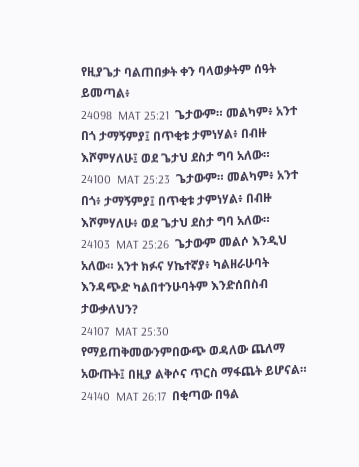የዚያጌታ ባልጠበቃት ቀን ባላወቃትም ሰዓት ይመጣል፥
24098  MAT 25:21  ጌታውም። መልካም፥ አንተ በጎ ታማኝምያ፤ በጥቂቱ ታምነሃል፥ በብዙ እሾምሃለሁ፤ ወደ ጌታህ ደስታ ግባ አለው።
24100  MAT 25:23  ጌታውም። መልካም፥ አንተ በጎ፥ ታማኝምያ፤ በጥቂቱ ታምነሃል፥ በብዙ እሾምሃለሁ፥ ወደ ጌታህ ደስታ ግባ አለው።
24103  MAT 25:26  ጌታውም መልሶ እንዲህ አለው። አንተ ክፉና ሃኬተኛያ፥ ካልዘራሁባት እንዳጭድ ካልበተንሁባትም እንድሰበስብ ታውቃለህን?
24107  MAT 25:30  የማይጠቅመውንምበውጭ ወዳለው ጨለማ አውጡት፤ በዚያ ልቅሶና ጥርስ ማፋጨት ይሆናል።
24140  MAT 26:17  በቂጣው በዓል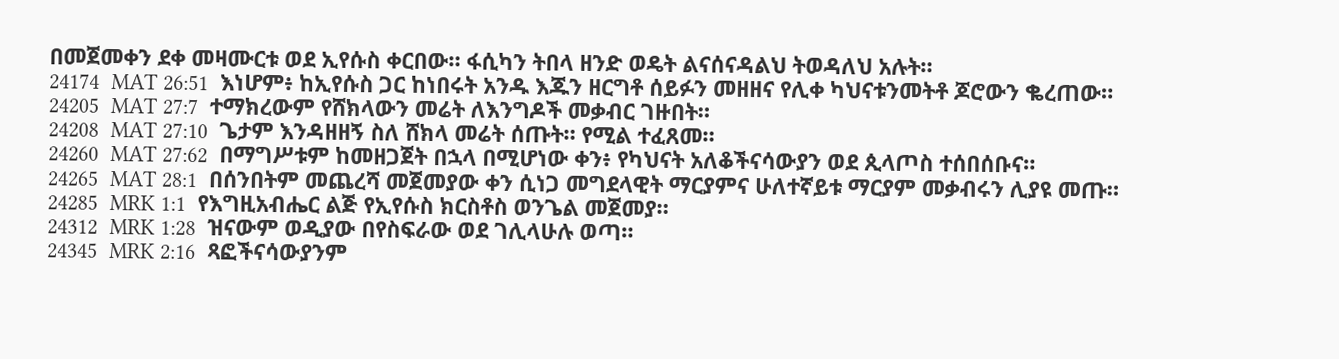በመጀመቀን ደቀ መዛሙርቱ ወደ ኢየሱስ ቀርበው። ፋሲካን ትበላ ዘንድ ወዴት ልናሰናዳልህ ትወዳለህ አሉት።
24174  MAT 26:51  እነሆም፥ ከኢየሱስ ጋር ከነበሩት አንዱ እጁን ዘርግቶ ሰይፉን መዘዘና የሊቀ ካህናቱንመትቶ ጆሮውን ቈረጠው።
24205  MAT 27:7  ተማክረውም የሸክላውን መሬት ለእንግዶች መቃብር ገዙበት።
24208  MAT 27:10  ጌታም እንዳዘዘኝ ስለ ሸክላ መሬት ሰጡት። የሚል ተፈጸመ።
24260  MAT 27:62  በማግሥቱም ከመዘጋጀት በኋላ በሚሆነው ቀን፥ የካህናት አለቆችናሳውያን ወደ ጲላጦስ ተሰበሰቡና።
24265  MAT 28:1  በሰንበትም መጨረሻ መጀመያው ቀን ሲነጋ መግደላዊት ማርያምና ሁለተኛይቱ ማርያም መቃብሩን ሊያዩ መጡ።
24285  MRK 1:1  የእግዚአብሔር ልጅ የኢየሱስ ክርስቶስ ወንጌል መጀመያ።
24312  MRK 1:28  ዝናውም ወዲያው በየስፍራው ወደ ገሊላሁሉ ወጣ።
24345  MRK 2:16  ጻፎችናሳውያንም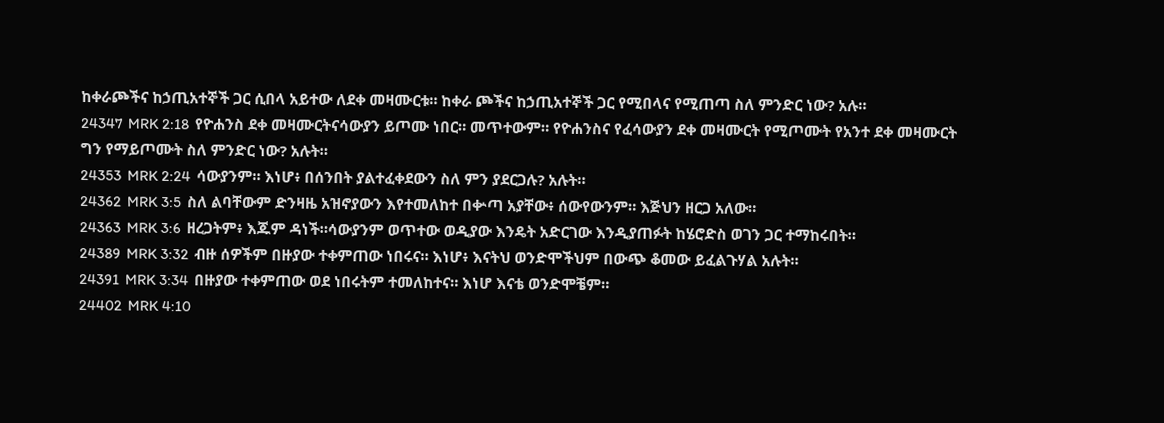ከቀራጮችና ከኃጢአተኞች ጋር ሲበላ አይተው ለደቀ መዛሙርቱ። ከቀራ ጮችና ከኃጢአተኞች ጋር የሚበላና የሚጠጣ ስለ ምንድር ነው? አሉ።
24347  MRK 2:18  የዮሐንስ ደቀ መዛሙርትናሳውያን ይጦሙ ነበር። መጥተውም። የዮሐንስና የፈሳውያን ደቀ መዛሙርት የሚጦሙት የአንተ ደቀ መዛሙርት ግን የማይጦሙት ስለ ምንድር ነው? አሉት።
24353  MRK 2:24  ሳውያንም። እነሆ፥ በሰንበት ያልተፈቀደውን ስለ ምን ያደርጋሉ? አሉት።
24362  MRK 3:5  ስለ ልባቸውም ድንዛዜ አዝኖያውን እየተመለከተ በቍጣ አያቸው፥ ሰውየውንም። እጅህን ዘርጋ አለው።
24363  MRK 3:6  ዘረጋትም፥ እጁም ዳነች።ሳውያንም ወጥተው ወዲያው እንዴት አድርገው እንዲያጠፉት ከሄሮድስ ወገን ጋር ተማከሩበት።
24389  MRK 3:32  ብዙ ሰዎችም በዙያው ተቀምጠው ነበሩና። እነሆ፥ እናትህ ወንድሞችህም በውጭ ቆመው ይፈልጉሃል አሉት።
24391  MRK 3:34  በዙያው ተቀምጠው ወደ ነበሩትም ተመለከተና። እነሆ እናቴ ወንድሞቼም።
24402  MRK 4:10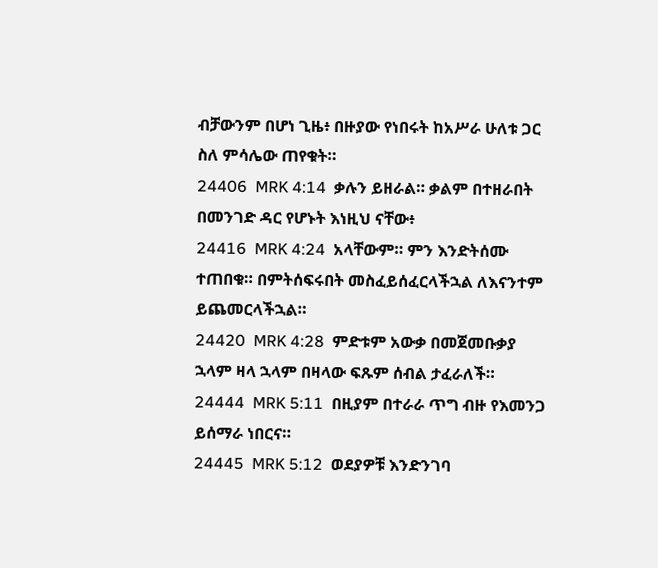ብቻውንም በሆነ ጊዜ፥ በዙያው የነበሩት ከአሥራ ሁለቱ ጋር ስለ ምሳሌው ጠየቁት።
24406  MRK 4:14  ቃሉን ይዘራል። ቃልም በተዘራበት በመንገድ ዳር የሆኑት እነዚህ ናቸው፥
24416  MRK 4:24  አላቸውም። ምን እንድትሰሙ ተጠበቁ። በምትሰፍሩበት መስፈይሰፈርላችኋል ለእናንተም ይጨመርላችኋል።
24420  MRK 4:28  ምድቱም አውቃ በመጀመቡቃያ ኋላም ዛላ ኋላም በዛላው ፍጹም ሰብል ታፈራለች።
24444  MRK 5:11  በዚያም በተራራ ጥግ ብዙ የእመንጋ ይሰማራ ነበርና።
24445  MRK 5:12  ወደያዎቹ እንድንገባ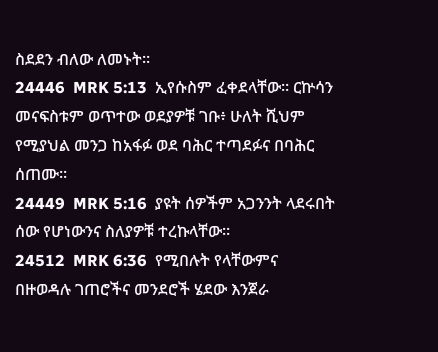ስደደን ብለው ለመኑት።
24446  MRK 5:13  ኢየሱስም ፈቀደላቸው። ርኵሳን መናፍስቱም ወጥተው ወደያዎቹ ገቡ፥ ሁለት ሺህም የሚያህል መንጋ ከአፋፉ ወደ ባሕር ተጣደፉና በባሕር ሰጠሙ።
24449  MRK 5:16  ያዩት ሰዎችም አጋንንት ላደሩበት ሰው የሆነውንና ስለያዎቹ ተረኩላቸው።
24512  MRK 6:36  የሚበሉት የላቸውምና በዙወዳሉ ገጠሮችና መንደሮች ሄደው እንጀራ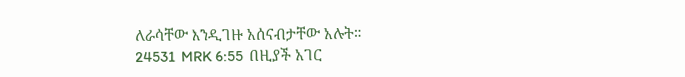ለራሳቸው እንዲገዙ አሰናብታቸው አሉት።
24531  MRK 6:55  በዚያች አገር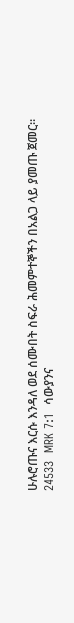ሁሉሮጡና እርሱ እንዳለ ወደ ሰሙበት ስፍራ ሕመምተኞችን በአልጋ ላይ ያመጡ ጀመር።
24533  MRK 7:1  ሳውያንና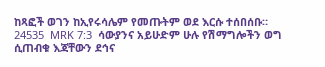ከጻፎች ወገን ከኢየሩሳሌም የመጡትም ወደ እርሱ ተሰበሰቡ።
24535  MRK 7:3  ሳውያንና አይሁድም ሁሉ የሽማግሎችን ወግ ሲጠብቁ እጃቸውን ደኅና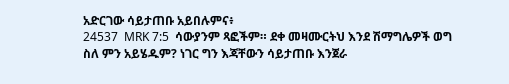አድርገው ሳይታጠቡ አይበሉምና፥
24537  MRK 7:5  ሳውያንም ጻፎችም። ደቀ መዛሙርትህ እንደ ሽማግሌዎች ወግ ስለ ምን አይሄዱም? ነገር ግን እጃቸውን ሳይታጠቡ እንጀራ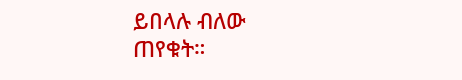ይበላሉ ብለው ጠየቁት።